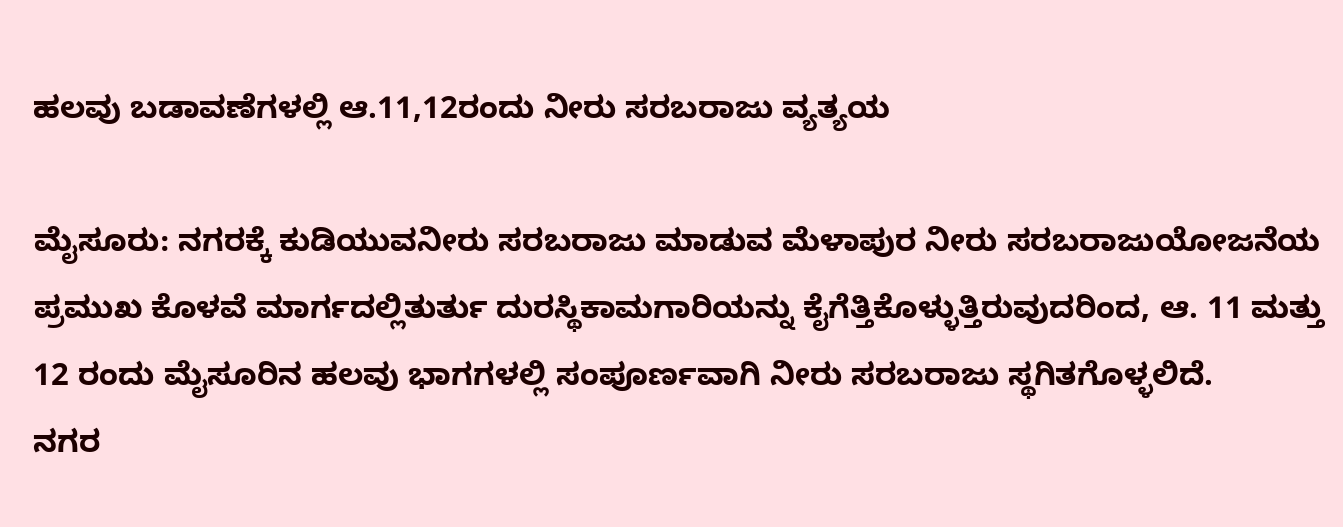ಹಲವು ಬಡಾವಣೆಗಳಲ್ಲಿ ಆ.11,12ರಂದು ನೀರು ಸರಬರಾಜು ವ್ಯತ್ಯಯ

ಮೈಸೂರು: ನಗರಕ್ಕೆ ಕುಡಿಯುವನೀರು ಸರಬರಾಜು ಮಾಡುವ ಮೆಳಾಪುರ ನೀರು ಸರಬರಾಜುಯೋಜನೆಯ ಪ್ರಮುಖ ಕೊಳವೆ ಮಾರ್ಗದಲ್ಲಿತುರ್ತು ದುರಸ್ಥಿಕಾಮಗಾರಿಯನ್ನು ಕೈಗೆತ್ತಿಕೊಳ್ಳುತ್ತಿರುವುದರಿಂದ, ಆ. 11 ಮತ್ತು 12 ರಂದು ಮೈಸೂರಿನ ಹಲವು ಭಾಗಗಳಲ್ಲಿ ಸಂಪೂರ್ಣವಾಗಿ ನೀರು ಸರಬರಾಜು ಸ್ಥಗಿತಗೊಳ್ಳಲಿದೆ.
ನಗರ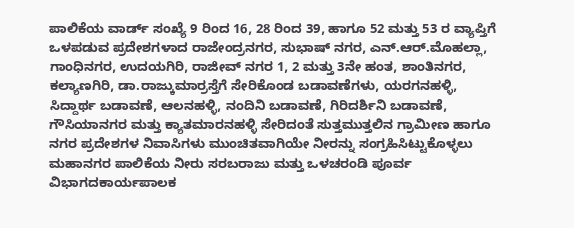ಪಾಲಿಕೆಯ ವಾರ್ಡ್ ಸಂಖ್ಯೆ 9 ರಿಂದ 16, 28 ರಿಂದ 39, ಹಾಗೂ 52 ಮತ್ತು 53 ರ ವ್ಯಾಪ್ತಿಗೆ ಒಳಪಡುವ ಪ್ರದೇಶಗಳಾದ ರಾಜೇಂದ್ರನಗರ, ಸುಭಾಷ್ ನಗರ, ಎನ್.ಆರ್.ಮೊಹಲ್ಲಾ, ಗಾಂಧಿನಗರ, ಉದಯಗಿರಿ, ರಾಜೀವ್ ನಗರ 1, 2 ಮತ್ತು 3ನೇ ಹಂತ, ಶಾಂತಿನಗರ, ಕಲ್ಯಾಣಗಿರಿ, ಡಾ.ರಾಜ್ಕುಮಾರ್ರಸ್ತೆಗೆ ಸೇರಿಕೊಂಡ ಬಡಾವಣೆಗಳು, ಯರಗನಹಳ್ಳಿ, ಸಿದ್ದಾರ್ಥ ಬಡಾವಣೆ, ಆಲನಹಳ್ಳಿ, ನಂದಿನಿ ಬಡಾವಣೆ, ಗಿರಿದರ್ಶಿನಿ ಬಡಾವಣೆ, ಗೌಸಿಯಾನಗರ ಮತ್ತು ಕ್ಯಾತಮಾರನಹಳ್ಳಿ ಸೇರಿದಂತೆ ಸುತ್ತಮುತ್ತಲಿನ ಗ್ರಾಮೀಣ ಹಾಗೂ ನಗರ ಪ್ರದೇಶಗಳ ನಿವಾಸಿಗಳು ಮುಂಚಿತವಾಗಿಯೇ ನೀರನ್ನು ಸಂಗ್ರಹಿಸಿಟ್ಟುಕೊಳ್ಳಲು ಮಹಾನಗರ ಪಾಲಿಕೆಯ ನೀರು ಸರಬರಾಜು ಮತ್ತು ಒಳಚರಂಡಿ ಪೂರ್ವ ವಿಭಾಗದಕಾರ್ಯಪಾಲಕ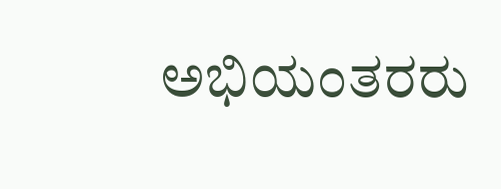ಅಭಿಯಂತರರು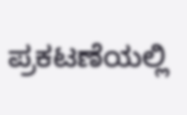ಪ್ರಕಟಣೆಯಲ್ಲಿ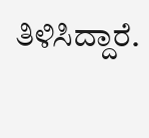ತಿಳಿಸಿದ್ದಾರೆ.